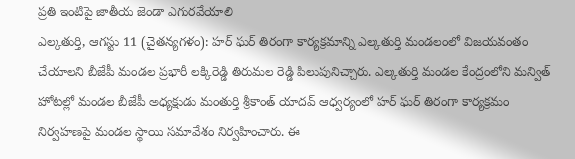ప్రతి ఇంటిపై జాతీయ జెండా ఎగురవేయాలి
ఎల్కతుర్తి, ఆగస్టు 11 (చైతన్యగళం): హర్ ఘర్ తిరంగా కార్యక్రమాన్ని ఎల్కతుర్తి మండలంలో విజయవంతం చేయాలని బీజేపీ మండల ప్రభారీ లక్కిరెడ్డి తిరుమల రెడ్డి పిలుపునిచ్చారు. ఎల్కతుర్తి మండల కేంద్రంలోని మన్విత్ హోటల్లో మండల బీజేపీ అధ్యక్షుడు మంతుర్తి శ్రీకాంత్ యాదవ్ ఆధ్వర్యంలో హర్ ఘర్ తిరంగా కార్యక్రమం నిర్వహణపై మండల స్థాయి సమావేశం నిర్వహించారు. ఈ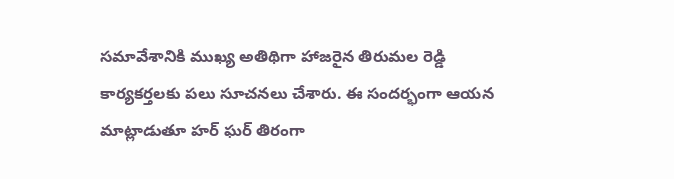సమావేశానికి ముఖ్య అతిథిగా హాజరైన తిరుమల రెడ్డి కార్యకర్తలకు పలు సూచనలు చేశారు. ఈ సందర్భంగా ఆయన మాట్లాడుతూ హర్ ఘర్ తిరంగా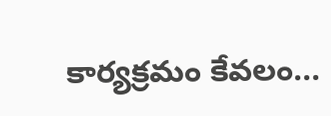కార్యక్రమం కేవలం...